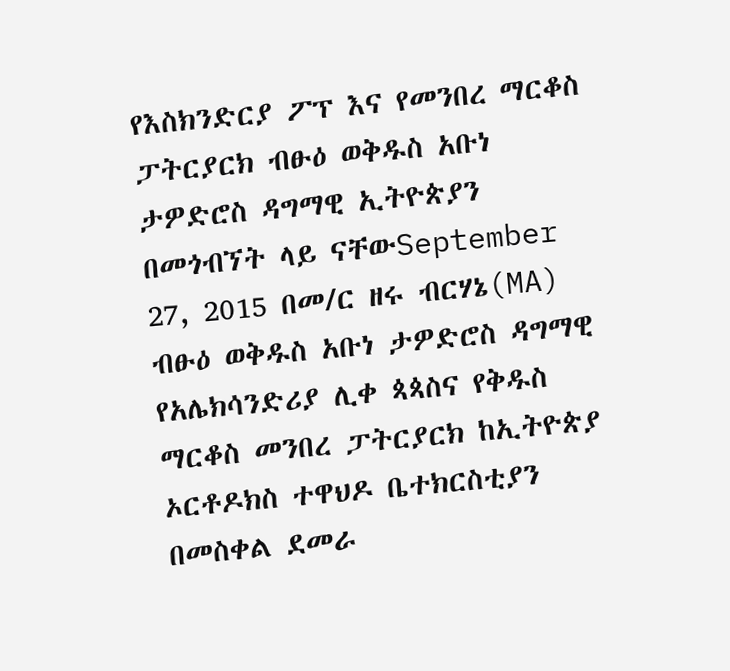የእስክንድርያ ፖፕ እና የመንበረ ማርቆስ ፓትርያርክ ብፁዕ ወቅዱስ አቡነ ታዎድሮስ ዳግማዊ ኢትዮጵያን በመጎብኘት ላይ ናቸውSeptember 27, 2015 በመ/ር ዘሩ ብርሃኔ(MA) ብፁዕ ወቅዱስ አቡነ ታዎድሮስ ዳግማዊ የአሌክሳንድሪያ ሊቀ ጳጳስና የቅዱስ ማርቆስ መንበረ ፓትርያርክ ከኢትዮጵያ ኦርቶዶክስ ተዋህዶ ቤተክርስቲያን በመስቀል ደመራ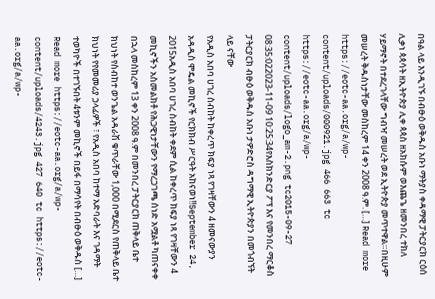በዓል ላይ እንዲገኙ በብፁዕ ወቅዱስ አቡነ ማትያስ ቀዳማዊ ፓትርያርክ ርዕሰ ሊቃነ ጳጳሳት ዘኢትዮጵያ ሊቀ ጳጳስ ዘአክሱም ወእጨጌ ዘመንበረ ተክለ ሃይማኖት በተደረገላቸው ግብዣ መሠረት ወደ ኢትዮጵያ መጥተዋል።በዚሁም መሠረት ቅዱስነታቸው መስከረም 14 ቀን 2008 ዓ.ም. […] Read more https://eotc-aa.org/a/wp-content/uploads/000921.jpg 466 663 tc https://eotc-aa.org/a/wp-content/uploads/logo_am-2.png tc2015-09-27 08:35:022023-11-09 10:25:34የእስክንድርያ ፖፕ እና የመንበረ ማርቆስ ፓትርያርክ ብፁዕ ወቅዱስ አቡነ ታዎድሮስ ዳግማዊ ኢትዮጵያን በመጎብኘት ላይ ናቸው
የአዲስ አበባ ሀገረ ስብከት ከቀረጥ ክፍያ ነጻ የገዛቸውን 4 ዘመናውያን አዳዲስ ሞዴል መኪኖች የርክክብ ሥርዓት አከናወነ!!September 24, 2015አዲስ አበባ ሀገረ ስብከት ቀደም ሲል ከቀረጥ ክፍያ ነጻ የገዛቸውን 4 መኪኖችን አስመልክቶ የሕጋዊነታቸውን የማረጋገጫ ሰነድ አሟልቶ ካጠናቀቀ በኋላ መስከረም 13 ቀን 2008 ዓ.ም በመንበረ ፓትርያርክ ጠቅላይ ቤተ ክህነት የስብከተ ወንጌል አዳራሽ ቁጥራቸው 1,000 በሚደርስ የጠቅላይ ቤተ ክህነት የየመመሪያ ኃላፊዎች ፣ የአዲስ አበባ ከተማ አድባራት እና ገዳማት ተወካዮች በተገኙበት 4ቱንም መኪኖች በይፋ በማሳየት በብፁዕ ወቅዱስ […] Read more https://eotc-aa.org/a/wp-content/uploads/4243.jpg 427 640 tc https://eotc-aa.org/a/wp-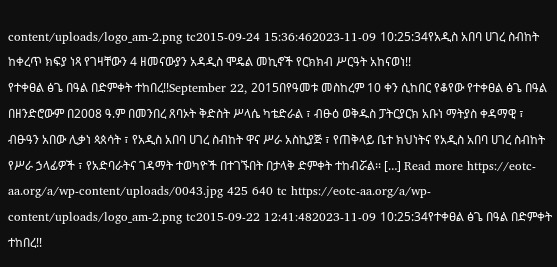content/uploads/logo_am-2.png tc2015-09-24 15:36:462023-11-09 10:25:34የአዲስ አበባ ሀገረ ስብከት ከቀረጥ ክፍያ ነጻ የገዛቸውን 4 ዘመናውያን አዳዲስ ሞዴል መኪኖች የርክክብ ሥርዓት አከናወነ!!
የተቀፀል ፅጌ በዓል በድምቀት ተከበረ!!September 22, 2015በየዓመቱ መስከረም 10 ቀን ሲከበር የቆየው የተቀፀል ፅጌ በዓል በዘንድሮውም በ2008 ዓ.ም በመንበረ ጸባኦት ቅድስት ሥላሴ ካቴድራል ፣ ብፁዕ ወቅዱስ ፓትርያርክ አቡነ ማትያስ ቀዳማዊ ፣ ብፁዓን አበው ሊቃነ ጳጰሳት ፣ የአዲስ አበባ ሀገረ ስብከት ዋና ሥራ አስኪያጅ ፣ የጠቅላይ ቤተ ክህነትና የአዲስ አበባ ሀገረ ስብከት የሥራ ኃላፊዎች ፣ የአድባራትና ገዳማት ተወካዮች በተገኙበት በታላቅ ድምቀት ተከብሯል፡፡ […] Read more https://eotc-aa.org/a/wp-content/uploads/0043.jpg 425 640 tc https://eotc-aa.org/a/wp-content/uploads/logo_am-2.png tc2015-09-22 12:41:482023-11-09 10:25:34የተቀፀል ፅጌ በዓል በድምቀት ተከበረ!!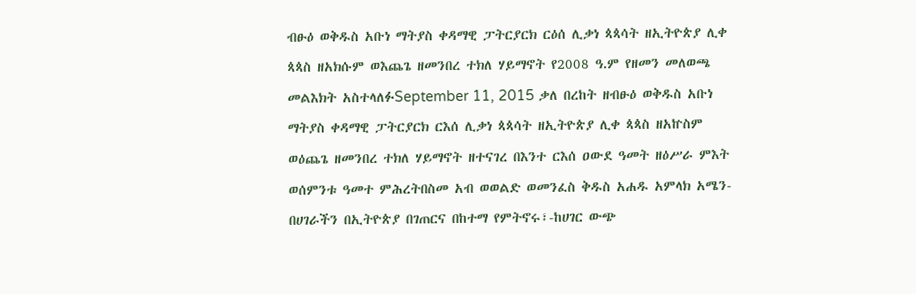ብፁዕ ወቅዱስ አቡነ ማትያስ ቀዳማዊ ፓትርያርክ ርዕሰ ሊቃነ ጳጳሳት ዘኢትዮጵያ ሊቀ ጳጳስ ዘአክሱም ወእጨጌ ዘመንበረ ተክለ ሃይማኖት የ2008 ዓ.ም የዘመን መለወጫ መልእክት አስተላለፉSeptember 11, 2015 ቃለ በረከት ዘብፁዕ ወቅዱስ አቡነ ማትያስ ቀዳማዊ ፓትርያርክ ርእሰ ሊቃነ ጳጳሳት ዘኢትዮጵያ ሊቀ ጳጳስ ዘአኵስም ወዕጨጌ ዘመንበረ ተክለ ሃይማኖት ዘተናገረ በእንተ ርእሰ ዐውደ ዓመት ዘዕሥራ ምእት ወሰምንቱ ዓመተ ምሕረትበስመ አብ ወወልድ ወመንፈስ ቅዱስ አሐዱ አምላክ አሜን-በሀገራችን በኢትዮጵያ በገጠርና በከተማ የምትኖሩ፣-ከሀገር ውጭ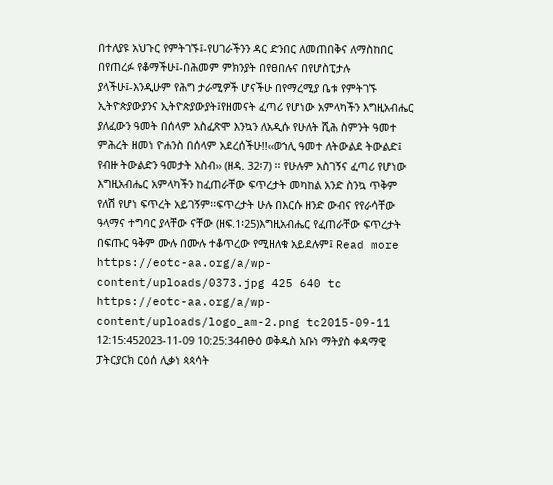በተለያዩ አህጉር የምትገኙ፤-የሀገራችንን ዳር ድንበር ለመጠበቅና ለማስከበር በየጠረፉ የቆማችሁ፤-በሕመም ምክንያት በየፀበሉና በየሆስፒታሉ ያላችሁ፤-እንዲሁም የሕግ ታራሚዎች ሆናችሁ በየማረሚያ ቤቱ የምትገኙ ኢትዮጵያውያንና ኢትዮጵያውያት፤የዘመናት ፈጣሪ የሆነው አምላካችን እግዚአብሔር ያለፈውን ዓመት በሰላም አስፈጽሞ እንኳን ለአዲሱ የሁለት ሺሕ ስምንት ዓመተ ምሕረት ዘመነ ዮሐንስ በሰላም አደረሰችሁ!!‹‹ወኀሊ ዓመተ ለትውልደ ትውልድ፤ የብዙ ትውልድን ዓመታት አስብ›› (ዘዳ. 32፡7) ፡፡ የሁሉም አስገኝና ፈጣሪ የሆነው እግዚአብሔር አምላካችን ከፈጠራቸው ፍጥረታት መካከል አንድ ስንኳ ጥቅም የለሽ የሆነ ፍጥረት አይገኝም፡፡ፍጥረታት ሁሉ በእርሱ ዘንድ ውብና የየራሳቸው ዓላማና ተግባር ያላቸው ናቸው (ዘፍ.1፡25)እግዚአብሔር የፈጠራቸው ፍጥረታት በፍጡር ዓቅም ሙሉ በሙሉ ተቆጥረው የሚዘለቁ አይደሉም፤ Read more https://eotc-aa.org/a/wp-content/uploads/0373.jpg 425 640 tc https://eotc-aa.org/a/wp-content/uploads/logo_am-2.png tc2015-09-11 12:15:452023-11-09 10:25:34ብፁዕ ወቅዱስ አቡነ ማትያስ ቀዳማዊ ፓትርያርክ ርዕሰ ሊቃነ ጳጳሳት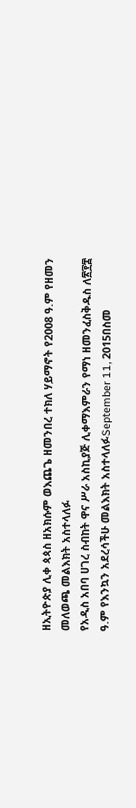ዘኢትዮጵያ ሊቀ ጳጳስ ዘአክሱም ወእጨጌ ዘመንበረ ተክለ ሃይማኖት የ2008 ዓ.ም የዘመን መለወጫ መልእክት አስተላለፉ
የአዲስ አበባ ሀገረ ስብከት ዋና ሥራ አስኪያጅ ሊቀማእምራን የማነ ዘመንፈስቅዱስ ለ፳፻፰ ዓ.ም የእንኳን አደረሳችሁ መልእክት አስተላለፉSeptember 11, 2015በስመ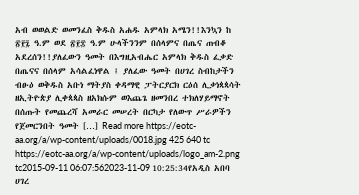አብ ወወልድ ወመንፈስ ቅዱስ አሐዱ አምላክ አሜን!!እንኳን ከ ፳፻፯ ዓ.ም ወደ ፳፻፰ ዓ.ም ሁላችንንም በሰላምና በጤና ጠብቆ አደረሰን!!ያለፈውን ዓመት በእግዚአብሔር አምላክ ቅዱስ ፈቃድ በጤናና በሰላም አሳልፈነዋል ፤ ያለፈው ዓመት በሀገረ ስብከታችን ብፁዕ ወቅዱስ አቡነ ማትያስ ቀዳማዊ ፓትርያርክ ርዕሰ ሊቃነጳጳሳት ዘኢትዮጵያ ሊቀጳጳስ ዘአክሱም ወእጨጌ ዘመንበረ ተክለሃይማኖት በሰጡት የመጨረሻ አመራር መሠረት በርካታ የለውጥ ሥራዎችን የጀመርንበት ዓመት […] Read more https://eotc-aa.org/a/wp-content/uploads/0018.jpg 425 640 tc https://eotc-aa.org/a/wp-content/uploads/logo_am-2.png tc2015-09-11 06:07:562023-11-09 10:25:34የአዲስ አበባ ሀገረ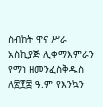ስብከት ዋና ሥራ አስኪያጅ ሊቀማእምራን የማነ ዘመንፈስቅዱስ ለ፳፻፰ ዓ.ም የእንኳን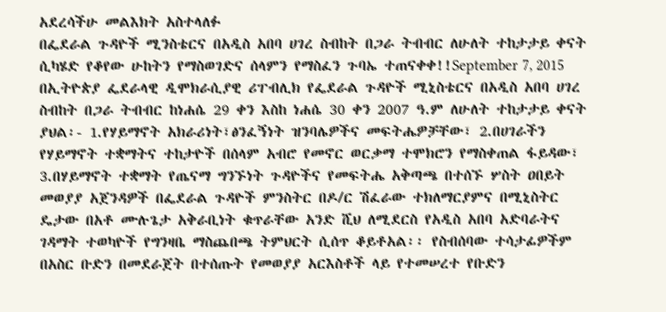አደረሳችሁ መልእክት አስተላለፉ
በፌደራል ጉዳዮች ሚንስቴርና በአዲስ አበባ ሀገረ ስብከት በጋራ ትብብር ለሁለት ተከታታይ ቀናት ሲካሄድ የቆየው ሁከትን የማስወገድና ሰላምን የማስፈን ጉባኤ ተጠናቀቀ!!September 7, 2015 በኢትዮጵያ ፌደራላዊ ዲሞክራሲያዊ ሪፐብሊክ የፌደራል ጉዳዮች ሚኒስቴርና በአዲስ አበባ ሀገረ ስብከት በጋራ ትብብር ከነሐሴ 29 ቀን እስከ ነሐሴ 30 ቀን 2007 ዓ.ም ለሁለት ተከታታይ ቀናት ያህል፡- 1.የሃይማኖት አክራሪነት፣ፅንፈኝነት ዝንባሌዎችና መፍትሔዎቻቸው፣ 2.በሀገራችን የሃይማኖት ተቋማትና ተከታዮች በሰላም አብሮ የመኖር ወርቃማ ተሞክሮን የማስቀጠል ፋይዳው፣ 3.በሃይማኖት ተቋማት የጤናማ ግንኙነት ጉዳዮችና የመፍትሔ አቅጣጫ በተሰኙ ሦስት ዐበይት መወያያ አጀንዳዎች በፌደራል ጉዳዮች ምንስትር በዶ/ር ሽፈራው ተክለማርያምና በሚኒስትር ዴታው በአቶ ሙሉጌታ አቅራቢነት ቁጥራቸው አንድ ሺህ ለሚደርስ የአዲስ አበባ አድባራትና ገዳማት ተወካዮች የግንዛቤ ማስጨበጫ ትምህርት ሲሰጥ ቆይቶአል፡፡ የስብሰባው ተሳታፊዎችም በአስር ቡድን በመደራጀት በተሰጡት የመወያያ አርእስቶች ላይ የተመሠረተ የቡድን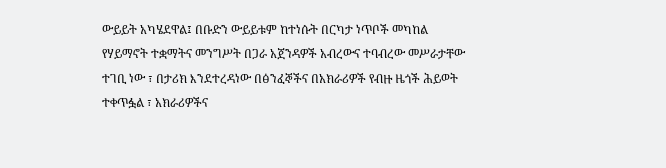ውይይት አካሄደዋል፤ በቡድን ውይይቱም ከተነሱት በርካታ ነጥቦች መካከል የሃይማኖት ተቋማትና መንግሥት በጋራ አጀንዳዎች አብረውና ተባብረው መሥራታቸው ተገቢ ነው ፣ በታሪክ እንደተረዳነው በፅንፈኞችና በአክራሪዎች የብዙ ዜጎች ሕይወት ተቀጥፏል ፣ አክራሪዎችና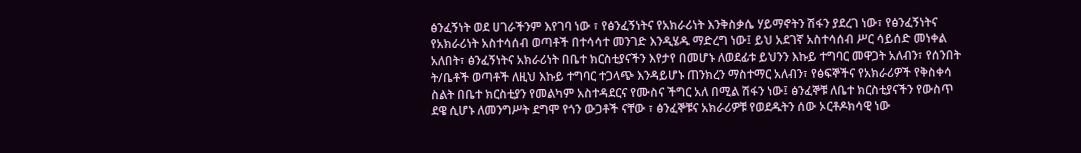ፅንፈኝነት ወደ ሀገራችንም እየገባ ነው ፣ የፅንፈኝነትና የአክራሪነት እንቅስቃሴ ሃይማኖትን ሽፋን ያደረገ ነው፣ የፅንፈኝነትና የአክራሪነት አስተሳሰብ ወጣቶች በተሳሳተ መንገድ እንዲሄዱ ማድረግ ነው፤ ይህ አደገኛ አስተሳሰብ ሥር ሳይሰድ መነቀል አለበት፣ ፅንፈኝነትና አክራሪነት በቤተ ክርስቲያናችን እየታየ በመሆኑ ለወደፊቱ ይህንን እኩይ ተግባር መዋጋት አለብን፣ የሰንበት ት/ቤቶች ወጣቶች ለዚህ እኩይ ተግባር ተጋላጭ እንዳይሆኑ ጠንክረን ማስተማር አለብን፣ የፅፍኞችና የአክራሪዎች የቅስቀሳ ስልት በቤተ ክርስቲያን የመልካም አስተዳደርና የሙስና ችግር አለ በሚል ሽፋን ነው፤ ፅንፈኞቹ ለቤተ ክርስቲያናችን የውስጥ ደዌ ሲሆኑ ለመንግሥት ደግሞ የጎን ውጋቶች ናቸው ፣ ፅንፈኞቹና አክራሪዎቹ የወደዱትን ሰው ኦርቶዶክሳዊ ነው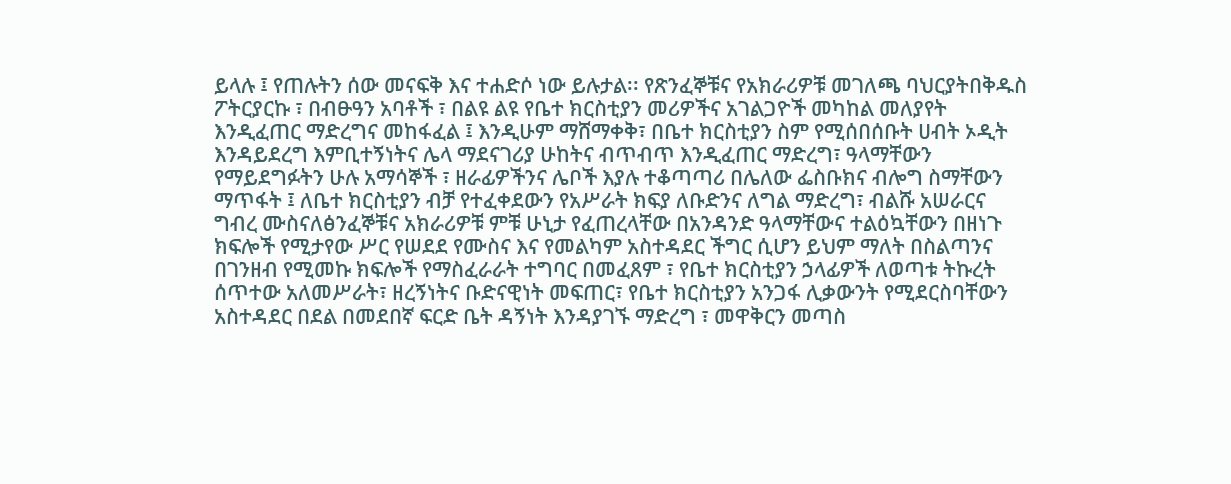ይላሉ ፤ የጠሉትን ሰው መናፍቅ እና ተሐድሶ ነው ይሉታል፡፡ የጽንፈኞቹና የአክራሪዎቹ መገለጫ ባህርያትበቅዱስ ፖትርያርኩ ፣ በብፁዓን አባቶች ፣ በልዩ ልዩ የቤተ ክርስቲያን መሪዎችና አገልጋዮች መካከል መለያየት እንዲፈጠር ማድረግና መከፋፈል ፤ እንዲሁም ማሸማቀቅ፣ በቤተ ክርስቲያን ስም የሚሰበሰቡት ሀብት ኦዲት እንዳይደረግ እምቢተኝነትና ሌላ ማደናገሪያ ሁከትና ብጥብጥ እንዲፈጠር ማድረግ፣ ዓላማቸውን የማይደግፉትን ሁሉ አማሳኞች ፣ ዘራፊዎችንና ሌቦች እያሉ ተቆጣጣሪ በሌለው ፌስቡክና ብሎግ ስማቸውን ማጥፋት ፤ ለቤተ ክርስቲያን ብቻ የተፈቀደውን የአሥራት ክፍያ ለቡድንና ለግል ማድረግ፣ ብልሹ አሠራርና ግብረ ሙስናለፅንፈኞቹና አክራሪዎቹ ምቹ ሁኒታ የፈጠረላቸው በአንዳንድ ዓላማቸውና ተልዕኳቸውን በዘነጉ ክፍሎች የሚታየው ሥር የሠደደ የሙስና እና የመልካም አስተዳደር ችግር ሲሆን ይህም ማለት በስልጣንና በገንዘብ የሚመኩ ክፍሎች የማስፈራራት ተግባር በመፈጸም ፣ የቤተ ክርስቲያን ኃላፊዎች ለወጣቱ ትኩረት ሰጥተው አለመሥራት፣ ዘረኝነትና ቡድናዊነት መፍጠር፣ የቤተ ክርስቲያን አንጋፋ ሊቃውንት የሚደርስባቸውን አስተዳደር በደል በመደበኛ ፍርድ ቤት ዳኝነት እንዳያገኙ ማድረግ ፣ መዋቅርን መጣስ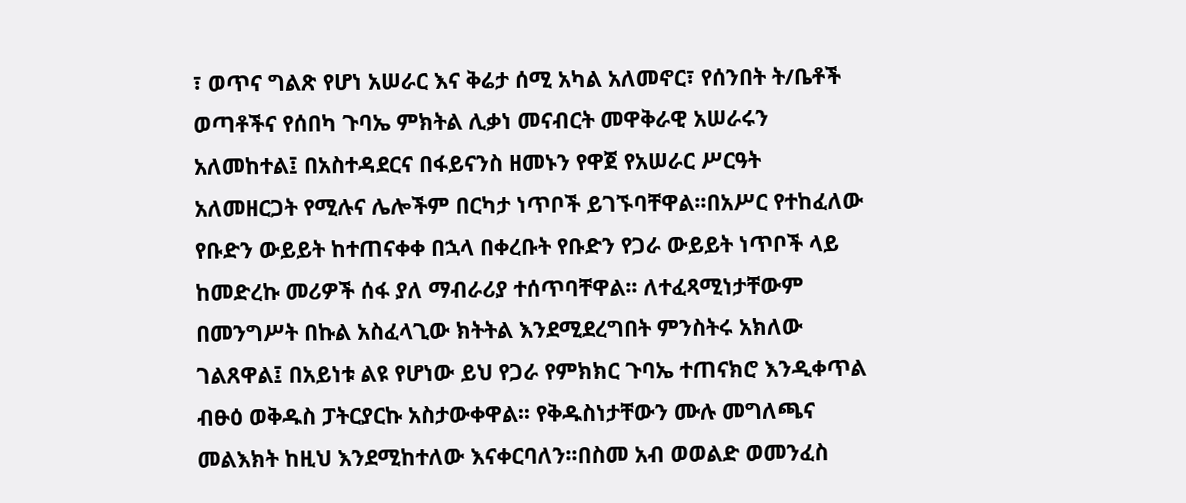፣ ወጥና ግልጽ የሆነ አሠራር እና ቅሬታ ሰሚ አካል አለመኖር፣ የሰንበት ት/ቤቶች ወጣቶችና የሰበካ ጉባኤ ምክትል ሊቃነ መናብርት መዋቅራዊ አሠራሩን አለመከተል፤ በአስተዳደርና በፋይናንስ ዘመኑን የዋጀ የአሠራር ሥርዓት አለመዘርጋት የሚሉና ሌሎችም በርካታ ነጥቦች ይገኙባቸዋል፡፡በአሥር የተከፈለው የቡድን ውይይት ከተጠናቀቀ በኋላ በቀረቡት የቡድን የጋራ ውይይት ነጥቦች ላይ ከመድረኩ መሪዎች ሰፋ ያለ ማብራሪያ ተሰጥባቸዋል፡፡ ለተፈጻሚነታቸውም በመንግሥት በኩል አስፈላጊው ክትትል እንደሚደረግበት ምንስትሩ አክለው ገልጸዋል፤ በአይነቱ ልዩ የሆነው ይህ የጋራ የምክክር ጉባኤ ተጠናክሮ እንዲቀጥል ብፁዕ ወቅዱስ ፓትርያርኩ አስታውቀዋል፡፡ የቅዱስነታቸውን ሙሉ መግለጫና መልእክት ከዚህ እንደሚከተለው እናቀርባለን፡፡በስመ አብ ወወልድ ወመንፈስ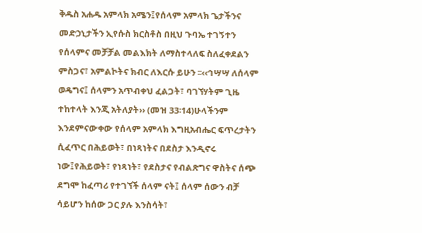ቅዱስ አሐዱ አምላክ አሜን፤የሰላም አምላክ ጌታችንና መድኃኒታችን ኢየሱስ ክርስቶስ በዚህ ጉባኤ ተገኝተን የሰላምና መቻቻል መልእክት ለማስተላለፍ ስለፈቀደልን ምስጋና፣ አምልኮትና ክብር ለእርሱ ይሁን ፡፡‹‹ኅሣሣ ለሰላም ወዴግና፤ ሰላምን አጥብቀህ ፈልጋት፣ ባገኘሃትም ጊዜ ተከተላት እንጂ አትለያት›› (መዝ 33፡14)ሁላችንም እንደምናውቀው የሰላም አምላክ እግዚአብሔር ፍጥረታትን ሲፈጥር በሕይወት፣ በነጻነትና በደስታ እንዲኖሩ ነው፤የሕይወት፣ የነጻነት፣ የደስታና የብልጽግና ዋስትና ሰጭ ደግሞ ከፈጣሪ የተገኘች ሰላም ናት፤ ሰላም ሰውን ብቻ ሳይሆን ከሰው ጋር ያሉ እንስሳት፣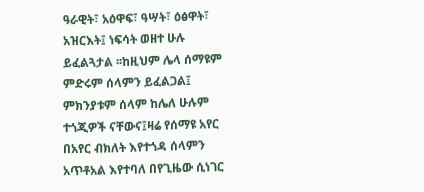ዓራዊት፣ አዕዋፍ፣ ዓሣት፣ ዕፅዋት፣ አዝርእት፤ ነፍሳት ወዘተ ሁሉ ይፈልጓታል ፡፡ከዚህም ሌላ ሰማዩም ምድሩም ሰላምን ይፈልጋል፤ ምክንያቱም ሰላም ከሌለ ሁሉም ተጎጂዎች ናቸውና፤ዛሬ የሰማዩ አየር በአየር ብክለት እየተጎዳ ሰላምን አጥቶአል እየተባለ በየጊዜው ሲነገር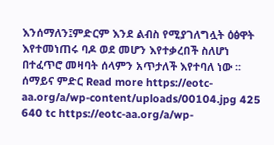እንሰማለን፤ምድርም እንደ ልብስ የሚያገለግሏት ዕፅዋት እየተመነጠሩ ባዶ ወደ መሆን እየተቃረበች ስለሆነ በተፈጥሮ መዛባት ሰላምን አጥታለች እየተባለ ነው ፡፡ሰማይና ምድር Read more https://eotc-aa.org/a/wp-content/uploads/00104.jpg 425 640 tc https://eotc-aa.org/a/wp-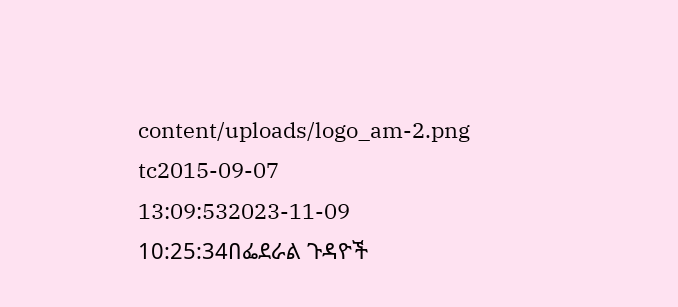content/uploads/logo_am-2.png tc2015-09-07 13:09:532023-11-09 10:25:34በፌደራል ጉዳዮች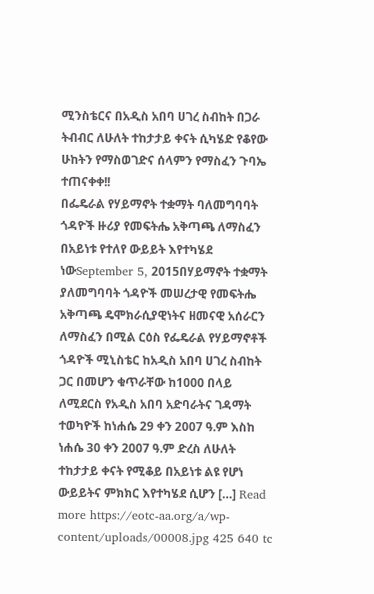ሚንስቴርና በአዲስ አበባ ሀገረ ስብከት በጋራ ትብብር ለሁለት ተከታታይ ቀናት ሲካሄድ የቆየው ሁከትን የማስወገድና ሰላምን የማስፈን ጉባኤ ተጠናቀቀ!!
በፌዴራል የሃይማኖት ተቋማት ባለመግባባት ጎዳዮች ዙሪያ የመፍትሔ አቅጣጫ ለማስፈን በአይነቱ የተለየ ውይይት እየተካሄደ ነውSeptember 5, 2015በሃይማኖት ተቋማት ያለመግባባት ጎዳዮች መሠረታዊ የመፍትሔ አቅጣጫ ዴሞክራሲያዊነትና ዘመናዊ አሰራርን ለማስፈን በሚል ርዕስ የፌዴራል የሃይማኖቶች ጎዳዮች ሚኒስቴር ከአዲስ አበባ ሀገረ ስብከት ጋር በመሆን ቁጥራቸው ከ1000 በላይ ለሚደርስ የአዲስ አበባ አድባራትና ገዳማት ተወካዮች ከነሐሴ 29 ቀን 2007 ዓ.ም እስከ ነሐሴ 30 ቀን 2007 ዓ.ም ድረስ ለሁለት ተከታታይ ቀናት የሚቆይ በአይነቱ ልዩ የሆነ ውይይትና ምክክር እየተካሄደ ሲሆን […] Read more https://eotc-aa.org/a/wp-content/uploads/00008.jpg 425 640 tc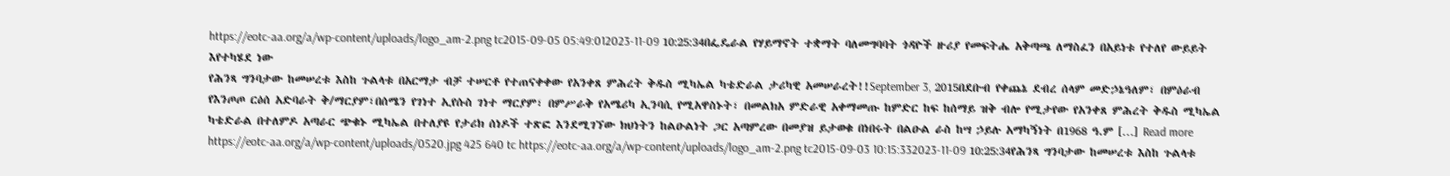https://eotc-aa.org/a/wp-content/uploads/logo_am-2.png tc2015-09-05 05:49:012023-11-09 10:25:34በፌዴራል የሃይማኖት ተቋማት ባለመግባባት ጎዳዮች ዙሪያ የመፍትሔ አቅጣጫ ለማስፈን በአይነቱ የተለየ ውይይት እየተካሄደ ነው
የሕንጻ ግንባታው ከመሠረቱ እስከ ጉልላቱ በአርማታ ብቻ ተሠርቶ የተጠናቀቀው የአንቀጸ ምሕረት ቅዱስ ሚካኤል ካቴድራል ታሪካዊ አመሠራረት!!September 3, 2015በደቡብ የቀጨኔ ደብረ ሰላም መድኃኔዓለም፣ በምዕራብ የእንጦጦ ርዕሰ አድባራት ቅ/ማርያም፣በሰሜን የገነተ ኢየሱስ ገነተ ማርያም፣ በምሥራቅ የአሜሪካ ኢንባሲ የሚአዋስኑት፣ በመልክአ ምድራዊ አቀማመጡ ከምድር ከፍ ከሰማይ ዝቅ ብሎ የሚታየው የአንቀጸ ምሕረት ቅዱስ ሚካኤል ካቴድራል በተለምዶ አጣራር ጭቁኑ ሚካኤል በተለያዩ የታሪክ ሰነዶች ተጽፎ እንደሚገኘው ክህነትን ከልዑልነት ጋር አጣምረው በመያዝ ይታወቁ በነበሩት በልዑል ራስ ከሣ ኃይሉ አማካኝነት በ1968 ዓ.ም […] Read more https://eotc-aa.org/a/wp-content/uploads/0520.jpg 425 640 tc https://eotc-aa.org/a/wp-content/uploads/logo_am-2.png tc2015-09-03 10:15:332023-11-09 10:25:34የሕንጻ ግንባታው ከመሠረቱ እስከ ጉልላቱ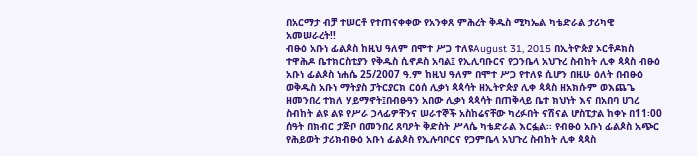በአርማታ ብቻ ተሠርቶ የተጠናቀቀው የአንቀጸ ምሕረት ቅዱስ ሚካኤል ካቴድራል ታሪካዊ አመሠራረት!!
ብፁዕ አቡነ ፊልጶስ ከዚህ ዓለም በሞተ ሥጋ ተለዩAugust 31, 2015 በኢትዮጵያ ኦርቶዶክስ ተዋሕዶ ቤተክርስቲያን የቅዱስ ሲኖዶስ አባል፤ የኢሊባቡርና የጋንቤላ አህጉረ ስብከት ሊቀ ጳጳስ ብፁዕ አቡነ ፊልጶስ ነሐሴ 25/2007 ዓ.ም ከዚህ ዓለም በሞተ ሥጋ የተለዩ ሲሆን በዚሁ ዕለት በብፁዕ ወቅዱስ አቡነ ማትያስ ፓትርያርክ ርዕሰ ሊቃነ ጳጳሳት ዘኢትዮጵያ ሊቀ ጳጳስ ዘአክሱም ወእጨጌ ዘመንበረ ተክለ ሃይማኖት፤በብፁዓን አበው ሊቃነ ጳጳሳት በጠቅላይ ቤተ ክህነት እና በአበባ ሀገረ ስብከት ልዩ ልዩ የሥራ ኃላፊዎቸንና ሠራተኞች አስከሬናቸው ካረፉበት ናሽናል ሆስፒታል ከቀኑ በ11፡00 ሰዓት በክብር ታጅቦ በመንበረ ጸባዖት ቅድስት ሥላሴ ካቴድራል እርፏል፡፡ የብፁዕ አቡነ ፊልጶስ አጭር የሕይወት ታሪክብፁዕ አቡነ ፊልጶስ የኢሉባቦርና የጋምቤላ አህጉረ ስብከት ሊቀ ጳጳስ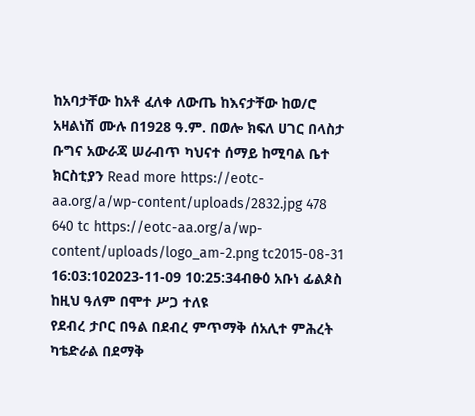ከአባታቸው ከአቶ ፈለቀ ለውጤ ከእናታቸው ከወ/ሮ አዛልነሽ ሙሉ በ1928 ዓ.ም. በወሎ ክፍለ ሀገር በላስታ ቡግና አውራጃ ሠራብጥ ካህናተ ሰማይ ከሚባል ቤተ ክርስቲያን Read more https://eotc-aa.org/a/wp-content/uploads/2832.jpg 478 640 tc https://eotc-aa.org/a/wp-content/uploads/logo_am-2.png tc2015-08-31 16:03:102023-11-09 10:25:34ብፁዕ አቡነ ፊልጶስ ከዚህ ዓለም በሞተ ሥጋ ተለዩ
የደብረ ታቦር በዓል በደብረ ምጥማቅ ሰአሊተ ምሕረት ካቴድራል በደማቅ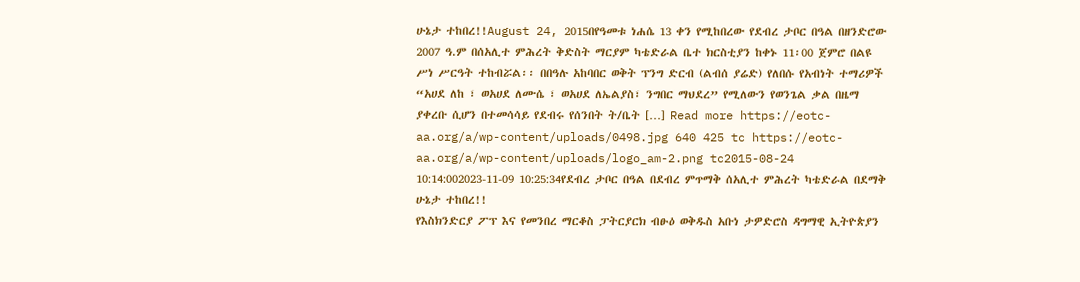ሁኔታ ተከበረ!!August 24, 2015በየዓመቱ ነሐሴ 13 ቀን የሚከበረው የደብረ ታቦር በዓል በዘንድሮው 2007 ዓ.ም በሰአሊተ ምሕረት ቅድስት ማርያም ካቴድራል ቤተ ክርስቲያን ከቀኑ 11፡00 ጀምሮ በልዩ ሥነ ሥርዓት ተከብሯል፡፡ በበዓሉ አከባበር ወቅት ፕንግ ድርብ (ልብሰ ያሬድ) የለበሱ የአብነት ተማሪዎች “አሀደ ለከ ፣ ወአሀደ ለሙሴ ፣ ወአሀደ ለኤልያስ፣ ንግበር ማህደረ” የሚለውን የወንጌል ቃል በዜማ ያቀረቡ ሲሆን በተመሳሳይ የደብሩ የሰንበት ት/ቤት […] Read more https://eotc-aa.org/a/wp-content/uploads/0498.jpg 640 425 tc https://eotc-aa.org/a/wp-content/uploads/logo_am-2.png tc2015-08-24 10:14:002023-11-09 10:25:34የደብረ ታቦር በዓል በደብረ ምጥማቅ ሰአሊተ ምሕረት ካቴድራል በደማቅ ሁኔታ ተከበረ!!
የእስክንድርያ ፖፕ እና የመንበረ ማርቆስ ፓትርያርክ ብፁዕ ወቅዱስ አቡነ ታዎድሮስ ዳግማዊ ኢትዮጵያን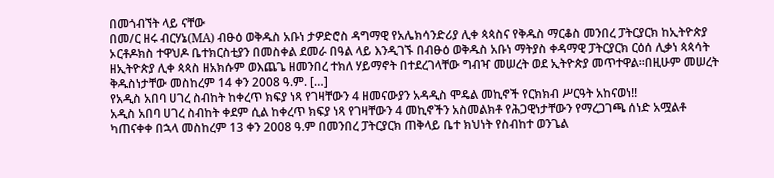በመጎብኘት ላይ ናቸው
በመ/ር ዘሩ ብርሃኔ(MA) ብፁዕ ወቅዱስ አቡነ ታዎድሮስ ዳግማዊ የአሌክሳንድሪያ ሊቀ ጳጳስና የቅዱስ ማርቆስ መንበረ ፓትርያርክ ከኢትዮጵያ ኦርቶዶክስ ተዋህዶ ቤተክርስቲያን በመስቀል ደመራ በዓል ላይ እንዲገኙ በብፁዕ ወቅዱስ አቡነ ማትያስ ቀዳማዊ ፓትርያርክ ርዕሰ ሊቃነ ጳጳሳት ዘኢትዮጵያ ሊቀ ጳጳስ ዘአክሱም ወእጨጌ ዘመንበረ ተክለ ሃይማኖት በተደረገላቸው ግብዣ መሠረት ወደ ኢትዮጵያ መጥተዋል።በዚሁም መሠረት ቅዱስነታቸው መስከረም 14 ቀን 2008 ዓ.ም. […]
የአዲስ አበባ ሀገረ ስብከት ከቀረጥ ክፍያ ነጻ የገዛቸውን 4 ዘመናውያን አዳዲስ ሞዴል መኪኖች የርክክብ ሥርዓት አከናወነ!!
አዲስ አበባ ሀገረ ስብከት ቀደም ሲል ከቀረጥ ክፍያ ነጻ የገዛቸውን 4 መኪኖችን አስመልክቶ የሕጋዊነታቸውን የማረጋገጫ ሰነድ አሟልቶ ካጠናቀቀ በኋላ መስከረም 13 ቀን 2008 ዓ.ም በመንበረ ፓትርያርክ ጠቅላይ ቤተ ክህነት የስብከተ ወንጌል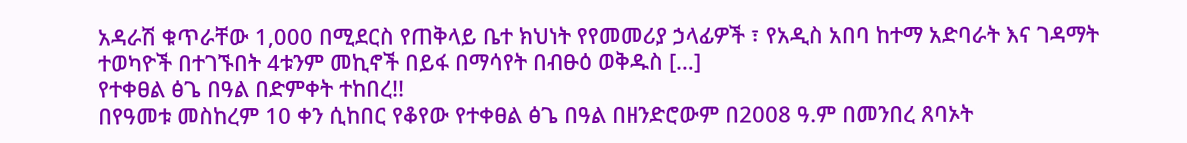አዳራሽ ቁጥራቸው 1,000 በሚደርስ የጠቅላይ ቤተ ክህነት የየመመሪያ ኃላፊዎች ፣ የአዲስ አበባ ከተማ አድባራት እና ገዳማት ተወካዮች በተገኙበት 4ቱንም መኪኖች በይፋ በማሳየት በብፁዕ ወቅዱስ […]
የተቀፀል ፅጌ በዓል በድምቀት ተከበረ!!
በየዓመቱ መስከረም 10 ቀን ሲከበር የቆየው የተቀፀል ፅጌ በዓል በዘንድሮውም በ2008 ዓ.ም በመንበረ ጸባኦት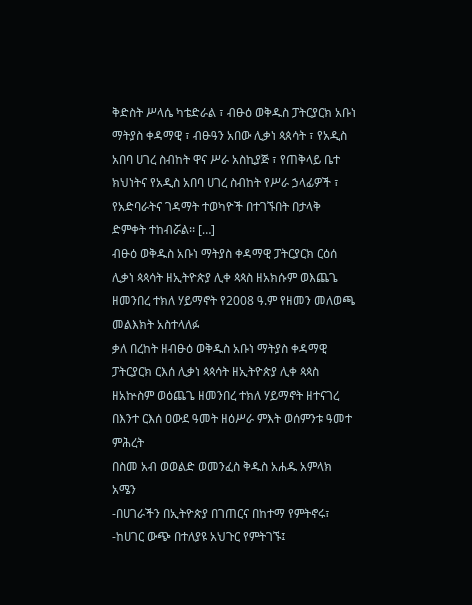ቅድስት ሥላሴ ካቴድራል ፣ ብፁዕ ወቅዱስ ፓትርያርክ አቡነ ማትያስ ቀዳማዊ ፣ ብፁዓን አበው ሊቃነ ጳጰሳት ፣ የአዲስ አበባ ሀገረ ስብከት ዋና ሥራ አስኪያጅ ፣ የጠቅላይ ቤተ ክህነትና የአዲስ አበባ ሀገረ ስብከት የሥራ ኃላፊዎች ፣ የአድባራትና ገዳማት ተወካዮች በተገኙበት በታላቅ ድምቀት ተከብሯል፡፡ […]
ብፁዕ ወቅዱስ አቡነ ማትያስ ቀዳማዊ ፓትርያርክ ርዕሰ ሊቃነ ጳጳሳት ዘኢትዮጵያ ሊቀ ጳጳስ ዘአክሱም ወእጨጌ ዘመንበረ ተክለ ሃይማኖት የ2008 ዓ.ም የዘመን መለወጫ መልእክት አስተላለፉ
ቃለ በረከት ዘብፁዕ ወቅዱስ አቡነ ማትያስ ቀዳማዊ ፓትርያርክ ርእሰ ሊቃነ ጳጳሳት ዘኢትዮጵያ ሊቀ ጳጳስ ዘአኵስም ወዕጨጌ ዘመንበረ ተክለ ሃይማኖት ዘተናገረ በእንተ ርእሰ ዐውደ ዓመት ዘዕሥራ ምእት ወሰምንቱ ዓመተ ምሕረት
በስመ አብ ወወልድ ወመንፈስ ቅዱስ አሐዱ አምላክ
አሜን
-በሀገራችን በኢትዮጵያ በገጠርና በከተማ የምትኖሩ፣
-ከሀገር ውጭ በተለያዩ አህጉር የምትገኙ፤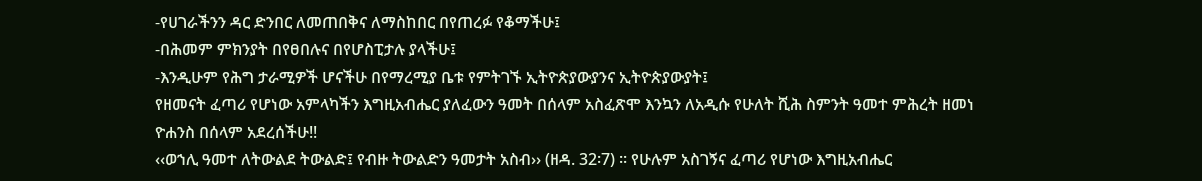-የሀገራችንን ዳር ድንበር ለመጠበቅና ለማስከበር በየጠረፉ የቆማችሁ፤
-በሕመም ምክንያት በየፀበሉና በየሆስፒታሉ ያላችሁ፤
-እንዲሁም የሕግ ታራሚዎች ሆናችሁ በየማረሚያ ቤቱ የምትገኙ ኢትዮጵያውያንና ኢትዮጵያውያት፤
የዘመናት ፈጣሪ የሆነው አምላካችን እግዚአብሔር ያለፈውን ዓመት በሰላም አስፈጽሞ እንኳን ለአዲሱ የሁለት ሺሕ ስምንት ዓመተ ምሕረት ዘመነ ዮሐንስ በሰላም አደረሰችሁ!!
‹‹ወኀሊ ዓመተ ለትውልደ ትውልድ፤ የብዙ ትውልድን ዓመታት አስብ›› (ዘዳ. 32፡7) ፡፡ የሁሉም አስገኝና ፈጣሪ የሆነው እግዚአብሔር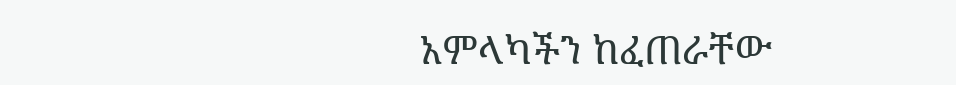አምላካችን ከፈጠራቸው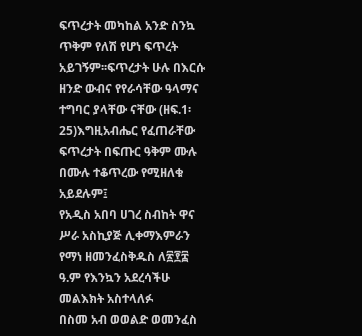ፍጥረታት መካከል አንድ ስንኳ ጥቅም የለሽ የሆነ ፍጥረት አይገኝም፡፡ፍጥረታት ሁሉ በእርሱ ዘንድ ውብና የየራሳቸው ዓላማና ተግባር ያላቸው ናቸው (ዘፍ.1፡25)እግዚአብሔር የፈጠራቸው ፍጥረታት በፍጡር ዓቅም ሙሉ በሙሉ ተቆጥረው የሚዘለቁ አይደሉም፤
የአዲስ አበባ ሀገረ ስብከት ዋና ሥራ አስኪያጅ ሊቀማእምራን የማነ ዘመንፈስቅዱስ ለ፳፻፰ ዓ.ም የእንኳን አደረሳችሁ መልእክት አስተላለፉ
በስመ አብ ወወልድ ወመንፈስ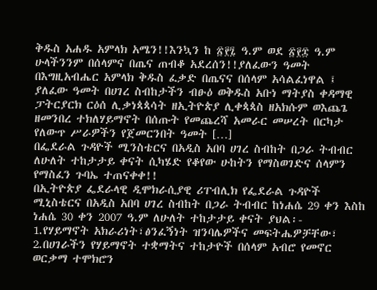ቅዱስ አሐዱ አምላክ አሜን!!እንኳን ከ ፳፻፯ ዓ.ም ወደ ፳፻፰ ዓ.ም ሁላችንንም በሰላምና በጤና ጠብቆ አደረሰን!!ያለፈውን ዓመት በእግዚአብሔር አምላክ ቅዱስ ፈቃድ በጤናና በሰላም አሳልፈነዋል ፤ ያለፈው ዓመት በሀገረ ስብከታችን ብፁዕ ወቅዱስ አቡነ ማትያስ ቀዳማዊ ፓትርያርክ ርዕሰ ሊቃነጳጳሳት ዘኢትዮጵያ ሊቀጳጳስ ዘአክሱም ወእጨጌ ዘመንበረ ተክለሃይማኖት በሰጡት የመጨረሻ አመራር መሠረት በርካታ የለውጥ ሥራዎችን የጀመርንበት ዓመት […]
በፌደራል ጉዳዮች ሚንስቴርና በአዲስ አበባ ሀገረ ስብከት በጋራ ትብብር ለሁለት ተከታታይ ቀናት ሲካሄድ የቆየው ሁከትን የማስወገድና ሰላምን የማስፈን ጉባኤ ተጠናቀቀ!!
በኢትዮጵያ ፌደራላዊ ዲሞክራሲያዊ ሪፐብሊክ የፌደራል ጉዳዮች ሚኒስቴርና በአዲስ አበባ ሀገረ ስብከት በጋራ ትብብር ከነሐሴ 29 ቀን እስከ ነሐሴ 30 ቀን 2007 ዓ.ም ለሁለት ተከታታይ ቀናት ያህል፡-
1.የሃይማኖት አክራሪነት፣ፅንፈኝነት ዝንባሌዎችና መፍትሔዎቻቸው፣
2.በሀገራችን የሃይማኖት ተቋማትና ተከታዮች በሰላም አብሮ የመኖር ወርቃማ ተሞክሮን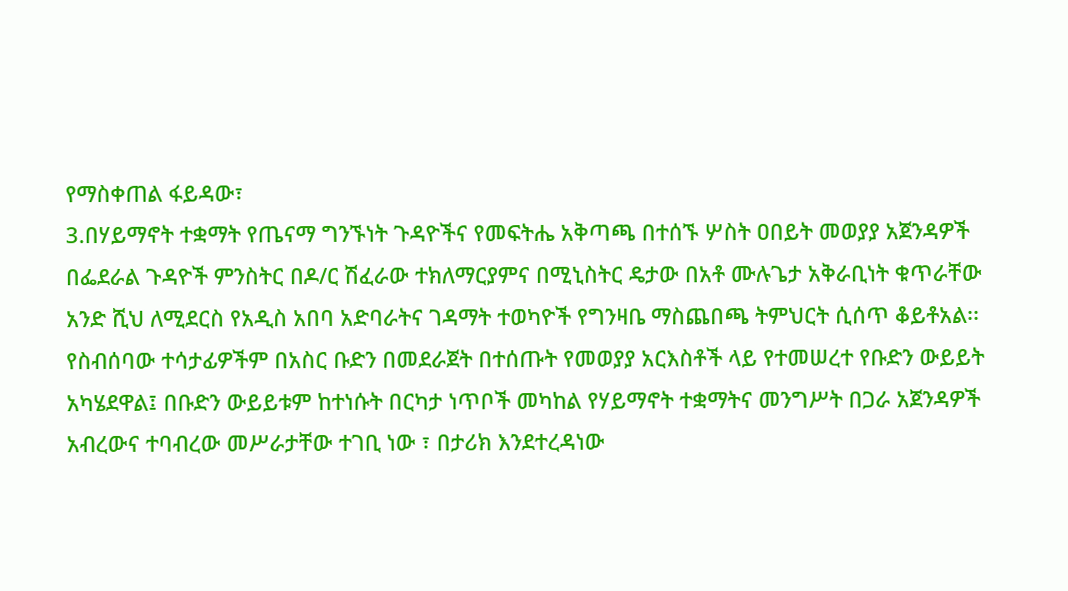የማስቀጠል ፋይዳው፣
3.በሃይማኖት ተቋማት የጤናማ ግንኙነት ጉዳዮችና የመፍትሔ አቅጣጫ በተሰኙ ሦስት ዐበይት መወያያ አጀንዳዎች በፌደራል ጉዳዮች ምንስትር በዶ/ር ሽፈራው ተክለማርያምና በሚኒስትር ዴታው በአቶ ሙሉጌታ አቅራቢነት ቁጥራቸው አንድ ሺህ ለሚደርስ የአዲስ አበባ አድባራትና ገዳማት ተወካዮች የግንዛቤ ማስጨበጫ ትምህርት ሲሰጥ ቆይቶአል፡፡
የስብሰባው ተሳታፊዎችም በአስር ቡድን በመደራጀት በተሰጡት የመወያያ አርእስቶች ላይ የተመሠረተ የቡድን ውይይት አካሄደዋል፤ በቡድን ውይይቱም ከተነሱት በርካታ ነጥቦች መካከል የሃይማኖት ተቋማትና መንግሥት በጋራ አጀንዳዎች አብረውና ተባብረው መሥራታቸው ተገቢ ነው ፣ በታሪክ እንደተረዳነው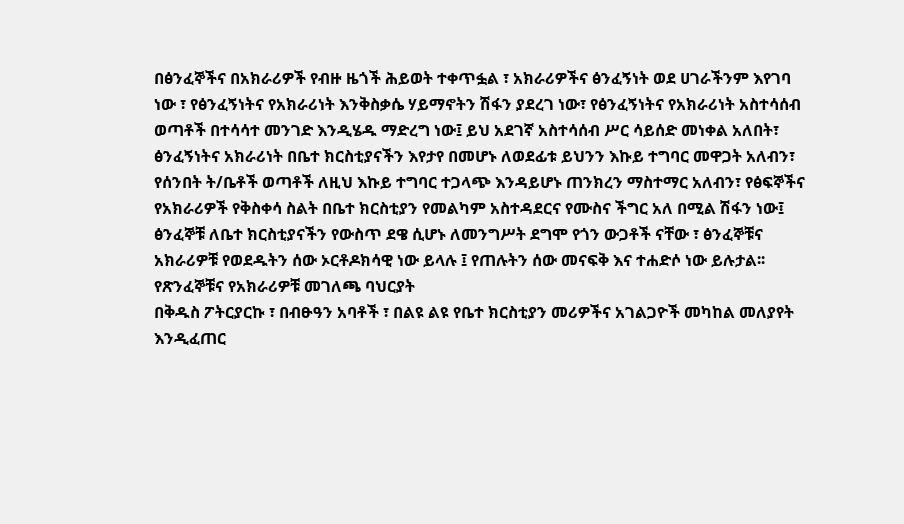በፅንፈኞችና በአክራሪዎች የብዙ ዜጎች ሕይወት ተቀጥፏል ፣ አክራሪዎችና ፅንፈኝነት ወደ ሀገራችንም እየገባ ነው ፣ የፅንፈኝነትና የአክራሪነት እንቅስቃሴ ሃይማኖትን ሽፋን ያደረገ ነው፣ የፅንፈኝነትና የአክራሪነት አስተሳሰብ ወጣቶች በተሳሳተ መንገድ እንዲሄዱ ማድረግ ነው፤ ይህ አደገኛ አስተሳሰብ ሥር ሳይሰድ መነቀል አለበት፣ ፅንፈኝነትና አክራሪነት በቤተ ክርስቲያናችን እየታየ በመሆኑ ለወደፊቱ ይህንን እኩይ ተግባር መዋጋት አለብን፣ የሰንበት ት/ቤቶች ወጣቶች ለዚህ እኩይ ተግባር ተጋላጭ እንዳይሆኑ ጠንክረን ማስተማር አለብን፣ የፅፍኞችና የአክራሪዎች የቅስቀሳ ስልት በቤተ ክርስቲያን የመልካም አስተዳደርና የሙስና ችግር አለ በሚል ሽፋን ነው፤ ፅንፈኞቹ ለቤተ ክርስቲያናችን የውስጥ ደዌ ሲሆኑ ለመንግሥት ደግሞ የጎን ውጋቶች ናቸው ፣ ፅንፈኞቹና አክራሪዎቹ የወደዱትን ሰው ኦርቶዶክሳዊ ነው ይላሉ ፤ የጠሉትን ሰው መናፍቅ እና ተሐድሶ ነው ይሉታል፡፡
የጽንፈኞቹና የአክራሪዎቹ መገለጫ ባህርያት
በቅዱስ ፖትርያርኩ ፣ በብፁዓን አባቶች ፣ በልዩ ልዩ የቤተ ክርስቲያን መሪዎችና አገልጋዮች መካከል መለያየት እንዲፈጠር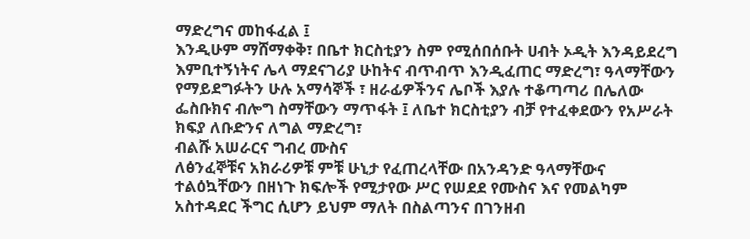ማድረግና መከፋፈል ፤
እንዲሁም ማሸማቀቅ፣ በቤተ ክርስቲያን ስም የሚሰበሰቡት ሀብት ኦዲት እንዳይደረግ እምቢተኝነትና ሌላ ማደናገሪያ ሁከትና ብጥብጥ እንዲፈጠር ማድረግ፣ ዓላማቸውን የማይደግፉትን ሁሉ አማሳኞች ፣ ዘራፊዎችንና ሌቦች እያሉ ተቆጣጣሪ በሌለው ፌስቡክና ብሎግ ስማቸውን ማጥፋት ፤ ለቤተ ክርስቲያን ብቻ የተፈቀደውን የአሥራት ክፍያ ለቡድንና ለግል ማድረግ፣
ብልሹ አሠራርና ግብረ ሙስና
ለፅንፈኞቹና አክራሪዎቹ ምቹ ሁኒታ የፈጠረላቸው በአንዳንድ ዓላማቸውና ተልዕኳቸውን በዘነጉ ክፍሎች የሚታየው ሥር የሠደደ የሙስና እና የመልካም አስተዳደር ችግር ሲሆን ይህም ማለት በስልጣንና በገንዘብ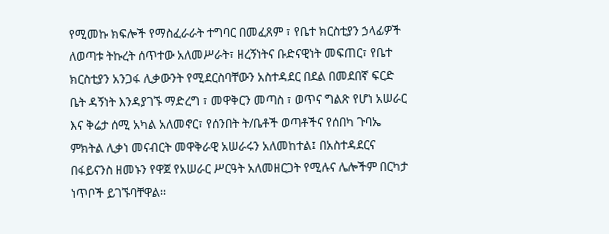የሚመኩ ክፍሎች የማስፈራራት ተግባር በመፈጸም ፣ የቤተ ክርስቲያን ኃላፊዎች ለወጣቱ ትኩረት ሰጥተው አለመሥራት፣ ዘረኝነትና ቡድናዊነት መፍጠር፣ የቤተ ክርስቲያን አንጋፋ ሊቃውንት የሚደርስባቸውን አስተዳደር በደል በመደበኛ ፍርድ ቤት ዳኝነት እንዳያገኙ ማድረግ ፣ መዋቅርን መጣስ ፣ ወጥና ግልጽ የሆነ አሠራር እና ቅሬታ ሰሚ አካል አለመኖር፣ የሰንበት ት/ቤቶች ወጣቶችና የሰበካ ጉባኤ ምክትል ሊቃነ መናብርት መዋቅራዊ አሠራሩን አለመከተል፤ በአስተዳደርና በፋይናንስ ዘመኑን የዋጀ የአሠራር ሥርዓት አለመዘርጋት የሚሉና ሌሎችም በርካታ ነጥቦች ይገኙባቸዋል፡፡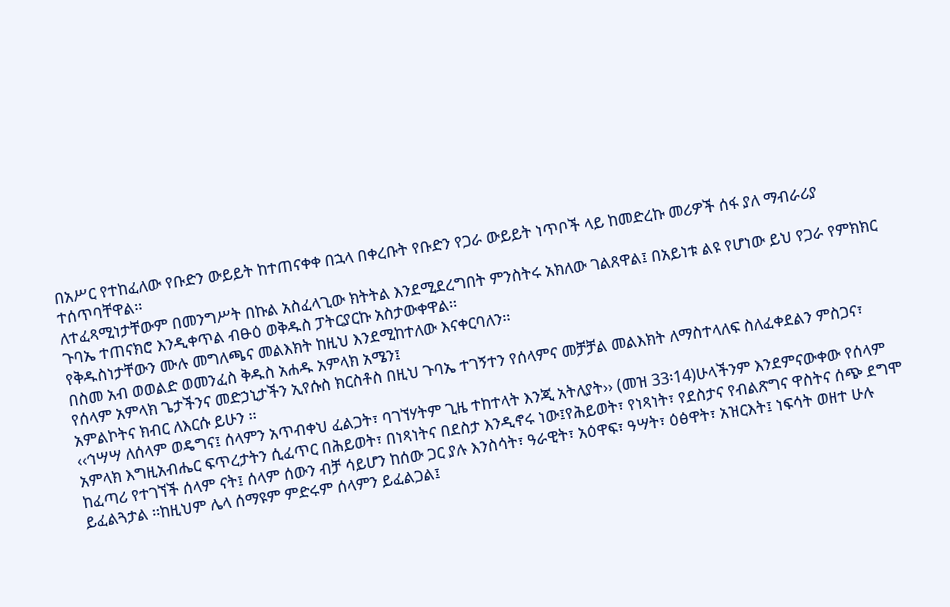በአሥር የተከፈለው የቡድን ውይይት ከተጠናቀቀ በኋላ በቀረቡት የቡድን የጋራ ውይይት ነጥቦች ላይ ከመድረኩ መሪዎች ሰፋ ያለ ማብራሪያ ተሰጥባቸዋል፡፡
ለተፈጻሚነታቸውም በመንግሥት በኩል አስፈላጊው ክትትል እንደሚደረግበት ምንስትሩ አክለው ገልጸዋል፤ በአይነቱ ልዩ የሆነው ይህ የጋራ የምክክር ጉባኤ ተጠናክሮ እንዲቀጥል ብፁዕ ወቅዱስ ፓትርያርኩ አስታውቀዋል፡፡
የቅዱስነታቸውን ሙሉ መግለጫና መልእክት ከዚህ እንደሚከተለው እናቀርባለን፡፡
በስመ አብ ወወልድ ወመንፈስ ቅዱስ አሐዱ አምላክ አሜን፤
የሰላም አምላክ ጌታችንና መድኃኒታችን ኢየሱስ ክርስቶስ በዚህ ጉባኤ ተገኝተን የሰላምና መቻቻል መልእክት ለማስተላለፍ ስለፈቀደልን ምስጋና፣ አምልኮትና ክብር ለእርሱ ይሁን ፡፡
‹‹ኅሣሣ ለሰላም ወዴግና፤ ሰላምን አጥብቀህ ፈልጋት፣ ባገኘሃትም ጊዜ ተከተላት እንጂ አትለያት›› (መዝ 33፡14)ሁላችንም እንደምናውቀው የሰላም አምላክ እግዚአብሔር ፍጥረታትን ሲፈጥር በሕይወት፣ በነጻነትና በደስታ እንዲኖሩ ነው፤የሕይወት፣ የነጻነት፣ የደስታና የብልጽግና ዋስትና ሰጭ ደግሞ ከፈጣሪ የተገኘች ሰላም ናት፤ ሰላም ሰውን ብቻ ሳይሆን ከሰው ጋር ያሉ እንስሳት፣ ዓራዊት፣ አዕዋፍ፣ ዓሣት፣ ዕፅዋት፣ አዝርእት፤ ነፍሳት ወዘተ ሁሉ ይፈልጓታል ፡፡ከዚህም ሌላ ሰማዩም ምድሩም ሰላምን ይፈልጋል፤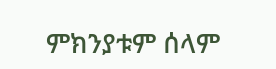ምክንያቱም ሰላም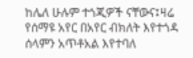ከሌለ ሁሉም ተጎጂዎች ናቸውና፤ዛሬ የሰማዩ አየር በአየር ብክለት እየተጎዳ ሰላምን አጥቶአል እየተባለ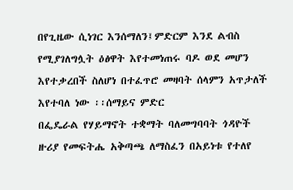በየጊዜው ሲነገር እንሰማለን፤ምድርም እንደ ልብስ የሚያገለግሏት ዕፅዋት እየተመነጠሩ ባዶ ወደ መሆን እየተቃረበች ስለሆነ በተፈጥሮ መዛባት ሰላምን አጥታለች እየተባለ ነው ፡፡ሰማይና ምድር
በፌዴራል የሃይማኖት ተቋማት ባለመግባባት ጎዳዮች ዙሪያ የመፍትሔ አቅጣጫ ለማስፈን በአይነቱ የተለየ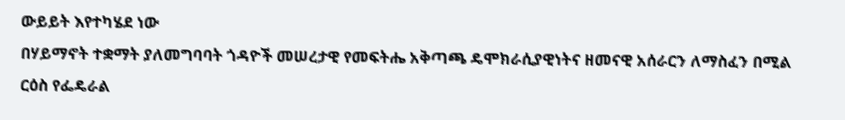ውይይት እየተካሄደ ነው
በሃይማኖት ተቋማት ያለመግባባት ጎዳዮች መሠረታዊ የመፍትሔ አቅጣጫ ዴሞክራሲያዊነትና ዘመናዊ አሰራርን ለማስፈን በሚል ርዕስ የፌዴራል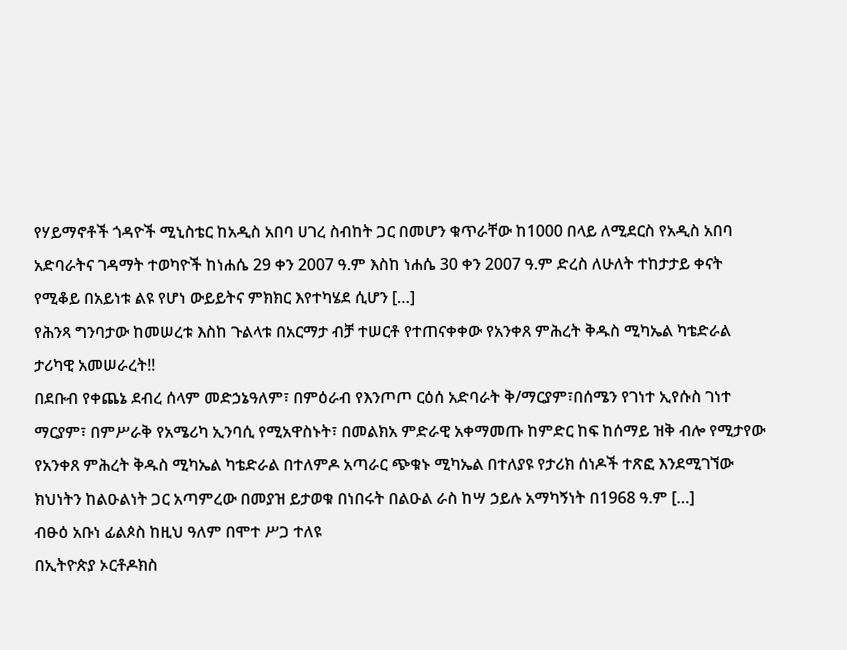የሃይማኖቶች ጎዳዮች ሚኒስቴር ከአዲስ አበባ ሀገረ ስብከት ጋር በመሆን ቁጥራቸው ከ1000 በላይ ለሚደርስ የአዲስ አበባ አድባራትና ገዳማት ተወካዮች ከነሐሴ 29 ቀን 2007 ዓ.ም እስከ ነሐሴ 30 ቀን 2007 ዓ.ም ድረስ ለሁለት ተከታታይ ቀናት የሚቆይ በአይነቱ ልዩ የሆነ ውይይትና ምክክር እየተካሄደ ሲሆን […]
የሕንጻ ግንባታው ከመሠረቱ እስከ ጉልላቱ በአርማታ ብቻ ተሠርቶ የተጠናቀቀው የአንቀጸ ምሕረት ቅዱስ ሚካኤል ካቴድራል ታሪካዊ አመሠራረት!!
በደቡብ የቀጨኔ ደብረ ሰላም መድኃኔዓለም፣ በምዕራብ የእንጦጦ ርዕሰ አድባራት ቅ/ማርያም፣በሰሜን የገነተ ኢየሱስ ገነተ ማርያም፣ በምሥራቅ የአሜሪካ ኢንባሲ የሚአዋስኑት፣ በመልክአ ምድራዊ አቀማመጡ ከምድር ከፍ ከሰማይ ዝቅ ብሎ የሚታየው የአንቀጸ ምሕረት ቅዱስ ሚካኤል ካቴድራል በተለምዶ አጣራር ጭቁኑ ሚካኤል በተለያዩ የታሪክ ሰነዶች ተጽፎ እንደሚገኘው ክህነትን ከልዑልነት ጋር አጣምረው በመያዝ ይታወቁ በነበሩት በልዑል ራስ ከሣ ኃይሉ አማካኝነት በ1968 ዓ.ም […]
ብፁዕ አቡነ ፊልጶስ ከዚህ ዓለም በሞተ ሥጋ ተለዩ
በኢትዮጵያ ኦርቶዶክስ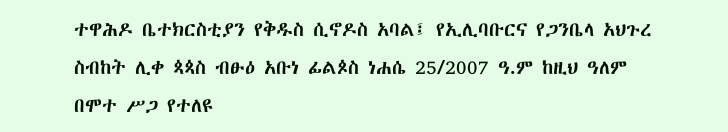ተዋሕዶ ቤተክርስቲያን የቅዱስ ሲኖዶስ አባል፤ የኢሊባቡርና የጋንቤላ አህጉረ ስብከት ሊቀ ጳጳስ ብፁዕ አቡነ ፊልጶስ ነሐሴ 25/2007 ዓ.ም ከዚህ ዓለም በሞተ ሥጋ የተለዩ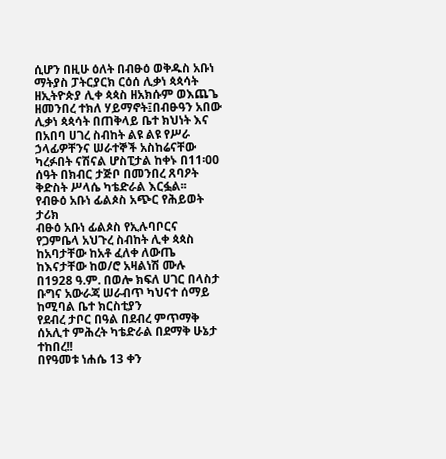ሲሆን በዚሁ ዕለት በብፁዕ ወቅዱስ አቡነ ማትያስ ፓትርያርክ ርዕሰ ሊቃነ ጳጳሳት ዘኢትዮጵያ ሊቀ ጳጳስ ዘአክሱም ወእጨጌ ዘመንበረ ተክለ ሃይማኖት፤በብፁዓን አበው ሊቃነ ጳጳሳት በጠቅላይ ቤተ ክህነት እና በአበባ ሀገረ ስብከት ልዩ ልዩ የሥራ ኃላፊዎቸንና ሠራተኞች አስከሬናቸው ካረፉበት ናሽናል ሆስፒታል ከቀኑ በ11፡00 ሰዓት በክብር ታጅቦ በመንበረ ጸባዖት ቅድስት ሥላሴ ካቴድራል እርፏል፡፡
የብፁዕ አቡነ ፊልጶስ አጭር የሕይወት ታሪክ
ብፁዕ አቡነ ፊልጶስ የኢሉባቦርና የጋምቤላ አህጉረ ስብከት ሊቀ ጳጳስ ከአባታቸው ከአቶ ፈለቀ ለውጤ ከእናታቸው ከወ/ሮ አዛልነሽ ሙሉ በ1928 ዓ.ም. በወሎ ክፍለ ሀገር በላስታ ቡግና አውራጃ ሠራብጥ ካህናተ ሰማይ ከሚባል ቤተ ክርስቲያን
የደብረ ታቦር በዓል በደብረ ምጥማቅ ሰአሊተ ምሕረት ካቴድራል በደማቅ ሁኔታ ተከበረ!!
በየዓመቱ ነሐሴ 13 ቀን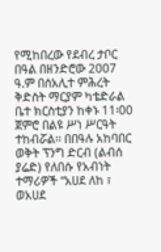የሚከበረው የደብረ ታቦር በዓል በዘንድሮው 2007 ዓ.ም በሰአሊተ ምሕረት ቅድስት ማርያም ካቴድራል ቤተ ክርስቲያን ከቀኑ 11፡00 ጀምሮ በልዩ ሥነ ሥርዓት ተከብሯል፡፡ በበዓሉ አከባበር ወቅት ፕንግ ድርብ (ልብሰ ያሬድ) የለበሱ የአብነት ተማሪዎች “አሀደ ለከ ፣ ወአሀደ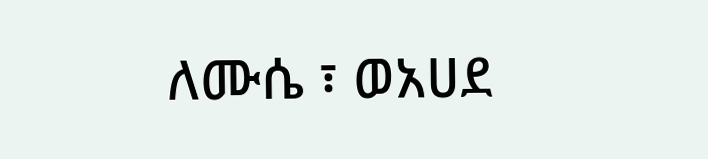ለሙሴ ፣ ወአሀደ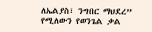ለኤልያስ፣ ንግበር ማህደረ” የሚለውን የወንጌል ቃል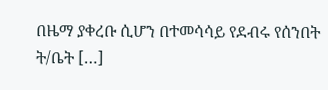በዜማ ያቀረቡ ሲሆን በተመሳሳይ የደብሩ የሰንበት ት/ቤት […]